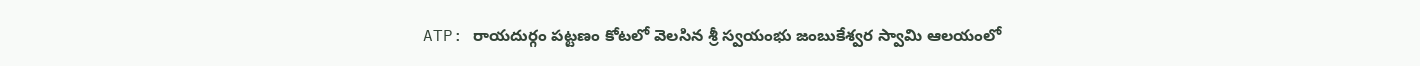ATP: రాయదుర్గం పట్టణం కోటలో వెలసిన శ్రీ స్వయంభు జంబుకేశ్వర స్వామి ఆలయంలో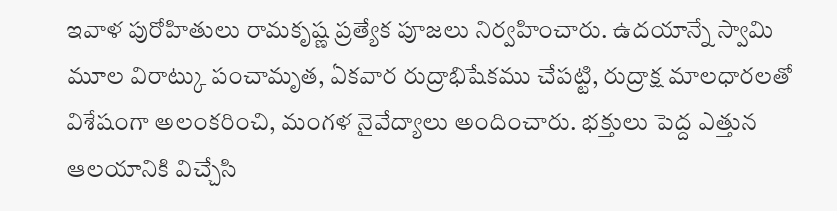ఇవాళ పురోహితులు రామకృష్ణ ప్రత్యేక పూజలు నిర్వహించారు. ఉదయాన్నే స్వామి మూల విరాట్కు పంచామృత, ఏకవార రుద్రాభిషేకము చేపట్టి, రుద్రాక్ష మాలధారలతో విశేషంగా అలంకరించి, మంగళ నైవేద్యాలు అందించారు. భక్తులు పెద్ద ఎత్తున ఆలయానికి విచ్చేసి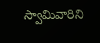స్వామివారిని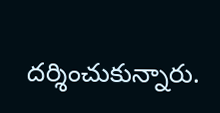దర్శించుకున్నారు.